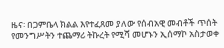ዜና፡ በጋምቤላ ክልል እየተፈጸመ ያለው የሰብአዊ መብቶች ጥሰት የመንግሥትን ተጨማሪ ትኩረት የሚሻ መሆኑን ኢሰማኮ አስታወቀ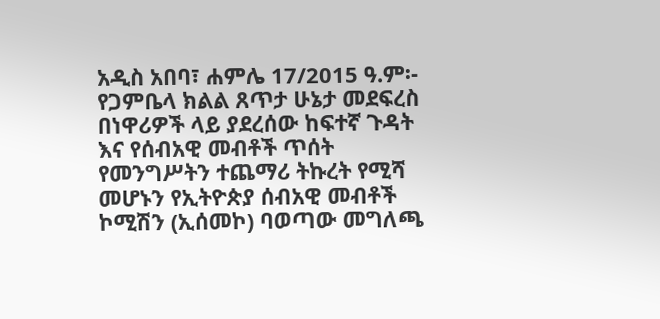አዲስ አበባ፣ ሐምሌ 17/2015 ዓ.ም፡- የጋምቤላ ክልል ጸጥታ ሁኔታ መደፍረስ በነዋሪዎች ላይ ያደረሰው ከፍተኛ ጉዳት እና የሰብአዊ መብቶች ጥሰት የመንግሥትን ተጨማሪ ትኩረት የሚሻ መሆኑን የኢትዮጵያ ሰብአዊ መብቶች ኮሚሽን (ኢሰመኮ) ባወጣው መግለጫ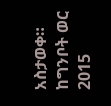አስታወቀ። ከግንቦት ወር 2015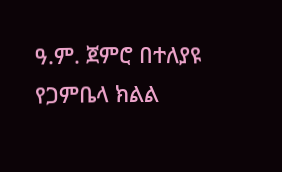ዓ.ም. ጀምሮ በተለያዩ የጋምቤላ ክልል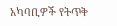አካባቢዎች የትጥቅ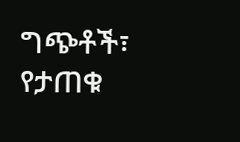ግጭቶች፣ የታጠቁ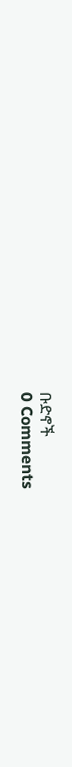ቡድኖች
0 Comments